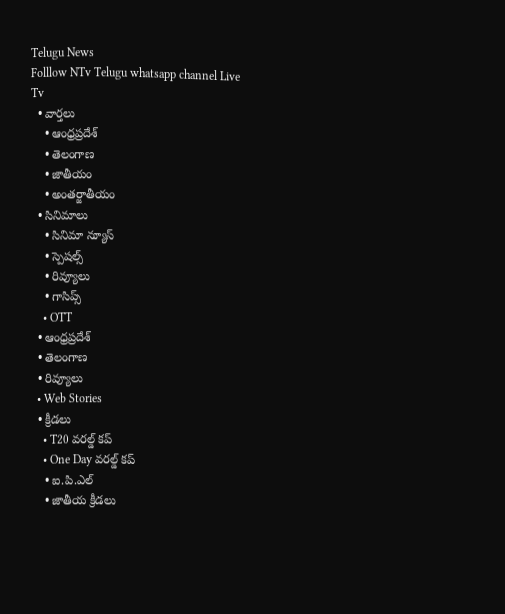Telugu News
Folllow NTv Telugu whatsapp channel Live Tv
  • వార్తలు
    • ఆంధ్రప్రదేశ్
    • తెలంగాణ
    • జాతీయం
    • అంతర్జాతీయం
  • సినిమాలు
    • సినిమా న్యూస్
    • స్పెషల్స్
    • రివ్యూలు
    • గాసిప్స్
    • OTT
  • ఆంధ్రప్రదేశ్
  • తెలంగాణ
  • రివ్యూలు
  • Web Stories
  • క్రీడలు
    • T20 వరల్డ్ కప్
    • One Day వరల్డ్ కప్
    • ఐ.పి.ఎల్
    • జాతీయ క్రీడలు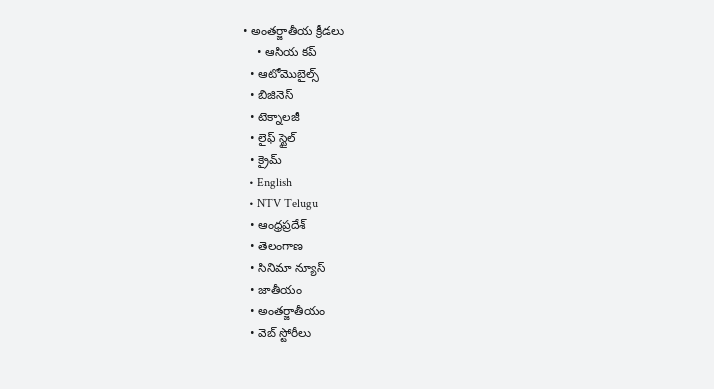• అంతర్జాతీయ క్రీడలు
    • ఆసియ కప్
  • ఆటోమొబైల్స్
  • బిజినెస్‌
  • టెక్నాలజీ
  • లైఫ్ స్టైల్
  • క్రైమ్
  • English
  • NTV Telugu
  • ఆంధ్రప్రదేశ్
  • తెలంగాణ
  • సినిమా న్యూస్
  • జాతీయం
  • అంతర్జాతీయం
  • వెబ్ స్టోరీలు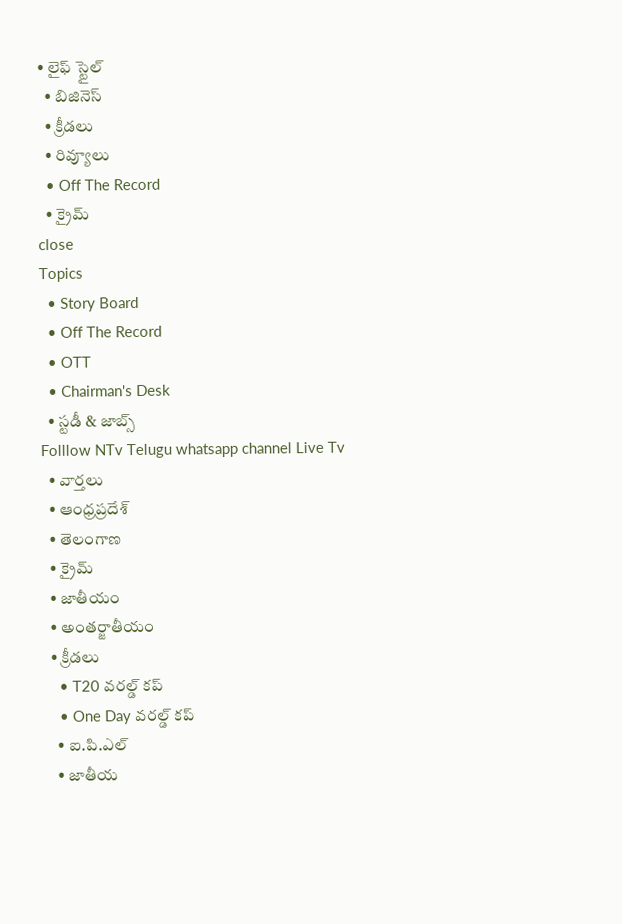• లైఫ్ స్టైల్
  • బిజినెస్‌
  • క్రీడలు
  • రివ్యూలు
  • Off The Record
  • క్రైమ్
close
Topics
  • Story Board
  • Off The Record
  • OTT
  • Chairman's Desk
  • స్టడీ & జాబ్స్
Folllow NTv Telugu whatsapp channel Live Tv
  • వార్తలు
  • ఆంధ్రప్రదేశ్
  • తెలంగాణ
  • క్రైమ్
  • జాతీయం
  • అంతర్జాతీయం
  • క్రీడలు
    • T20 వరల్డ్ కప్
    • One Day వరల్డ్ కప్
    • ఐ.పి.ఎల్
    • జాతీయ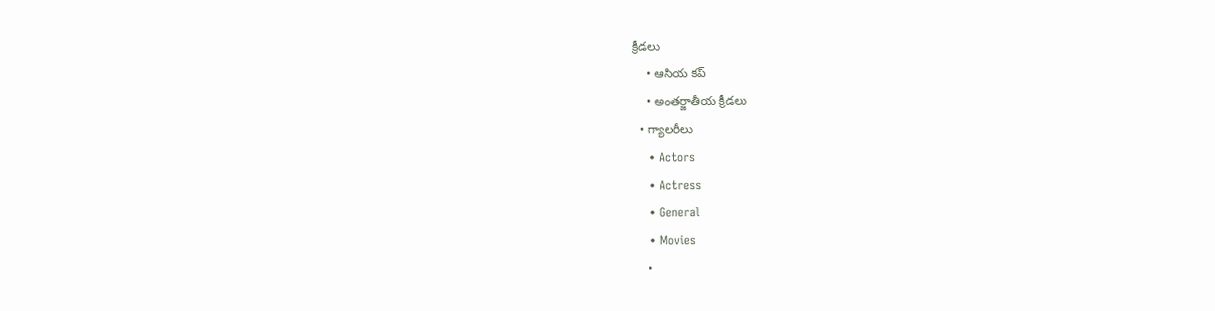క్రీడలు
    • ఆసియ కప్
    • అంతర్జాతీయ క్రీడలు
  • గ్యాలరీలు
    • Actors
    • Actress
    • General
    • Movies
    •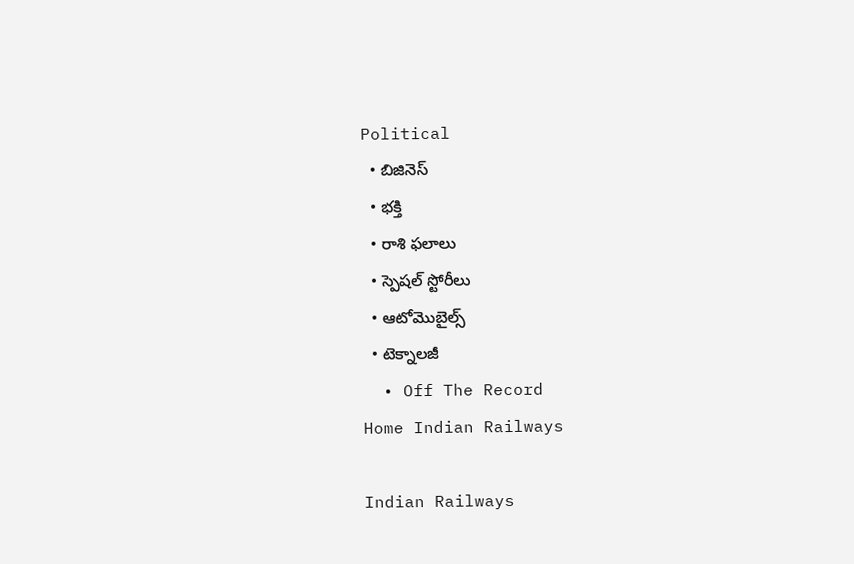Political
  • బిజినెస్‌
  • భక్తి
  • రాశి ఫలాలు
  • స్పెషల్‌ స్టోరీలు
  • ఆటోమొబైల్స్
  • టెక్నాలజీ
  • Off The Record
Home Indian Railways

Indian Railways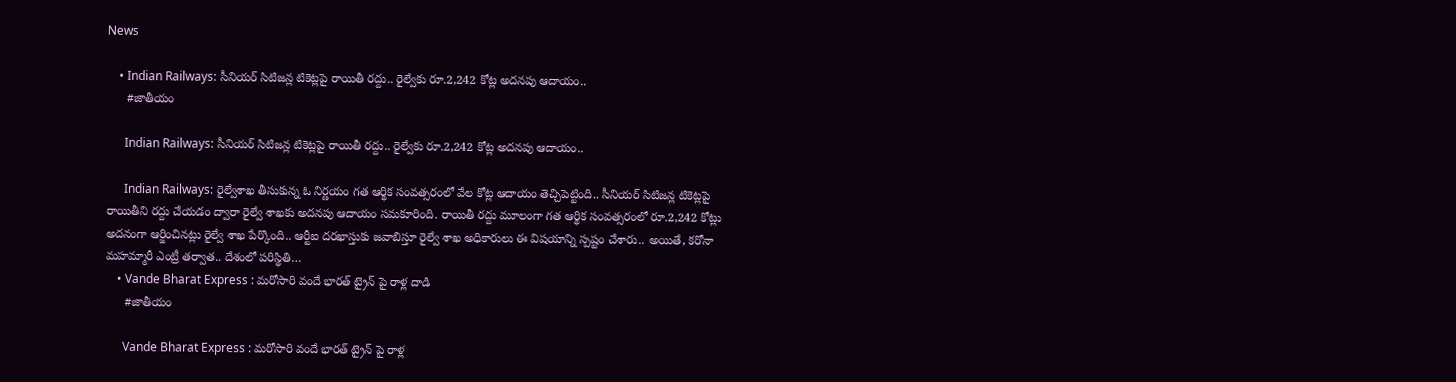News

    • Indian Railways: సీనియర్ సిటిజన్ల టికెట్లపై రాయితీ రద్దు.. రైల్వేకు రూ.2,242 కోట్ల అదనపు ఆదాయం..
      #జాతీయం

      Indian Railways: సీనియర్ సిటిజన్ల టికెట్లపై రాయితీ రద్దు.. రైల్వేకు రూ.2,242 కోట్ల అదనపు ఆదాయం..

      Indian Railways: రైల్వేశాఖ తీసుకున్న ఓ నిర్ణయం గత ఆర్థిక సంవత్సరంలో వేల కోట్ల ఆదాయం తెచ్చిపెట్టింది.. సీనియర్ సిటిజన్ల టికెట్లపై రాయితీని రద్దు చేయడం ద్వారా రైల్వే శాఖకు అదనపు ఆదాయం సమకూరింది. రాయితీ రద్దు మూలంగా గత ఆర్థిక సంవత్సరంలో రూ.2,242 కోట్లు అదనంగా ఆర్జించినట్లు రైల్వే శాఖ పేర్కొంది.. ఆర్టీఐ దరఖాస్తుకు జవాబిస్తూ రైల్వే శాఖ అధికారులు ఈ విషయాన్ని స్పష్టం చేశారు.. అయితే, కరోనా మహమ్మారీ ఎంట్రీ తర్వాత.. దేశంలో పరిస్థితి…
    • Vande Bharat Express : మరోసారి వందే భారత్ ట్రైన్ పై రాళ్ల దాడి
      #జాతీయం

      Vande Bharat Express : మరోసారి వందే భారత్ ట్రైన్ పై రాళ్ల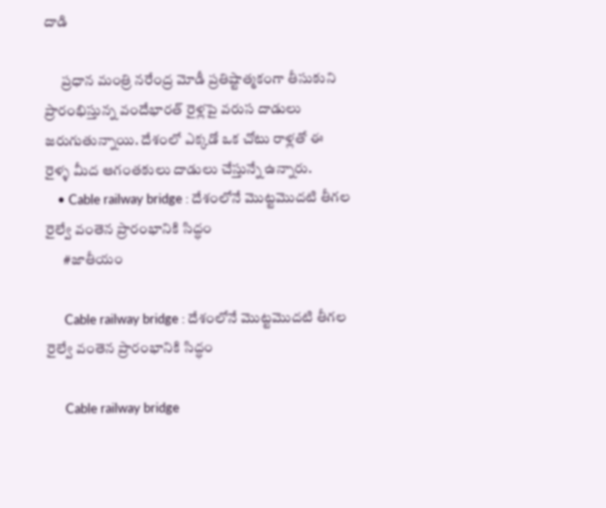దాడి

      ప్రధాన మంత్రి నరేంద్ర మోడీ ప్రతిష్టాత్మకంగా తీసుకుని ప్రారంభిస్తున్న వందేభారత్ రైళ్లపై వరుస దాడులు జరుగుతున్నాయి. దేశంలో ఎక్కడో ఒక చోటు రాళ్లతో ఈ రైళ్ళ మీద ఆగంతకులు దాడులు చేస్తున్నే ఉన్నారు.
    • Cable railway bridge : దేశంలోనే మొట్టమొదటి తీగల రైల్వే వంతెన ప్రారంభానికి సిద్ధం
      #జాతీయం

      Cable railway bridge : దేశంలోనే మొట్టమొదటి తీగల రైల్వే వంతెన ప్రారంభానికి సిద్ధం

      Cable railway bridge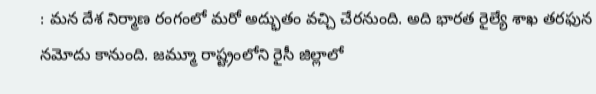: మన దేశ నిర్మాణ రంగంలో మరో అద్భుతం వచ్చి చేరనుంది. అది భారత రైల్యే శాఖ తరఫున నమోదు కానుంది. జమ్మూ రాష్ట్రంలోని రైసీ జిల్లాలో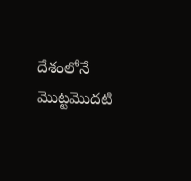దేశంలోనే మొట్టమొదటి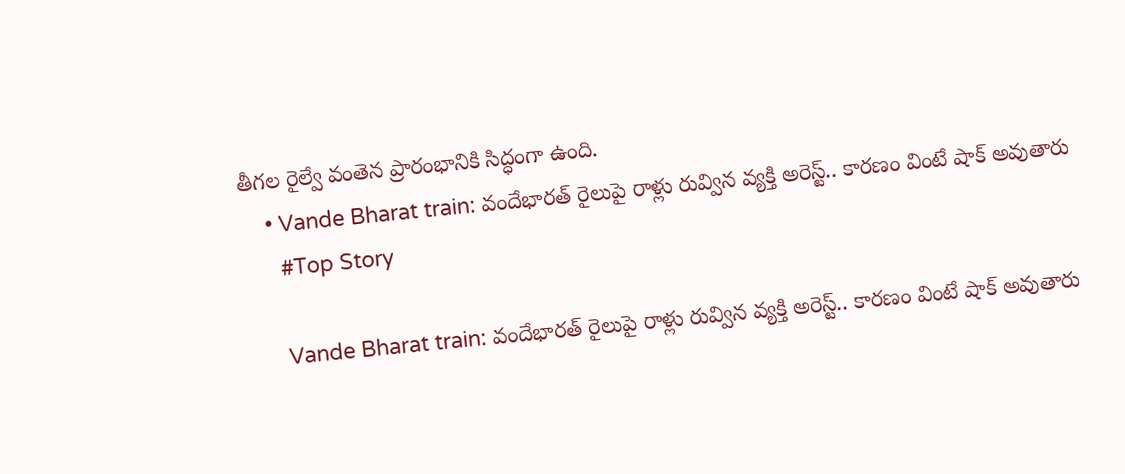తీగల రైల్వే వంతెన ప్రారంభానికి సిద్ధంగా ఉంది.
    • Vande Bharat train: వందేభారత్ రైలుపై రాళ్లు రువ్విన వ్యక్తి అరెస్ట్.. కారణం వింటే షాక్ అవుతారు
      #Top Story

      Vande Bharat train: వందేభారత్ రైలుపై రాళ్లు రువ్విన వ్యక్తి అరెస్ట్.. కారణం వింటే షాక్ అవుతారు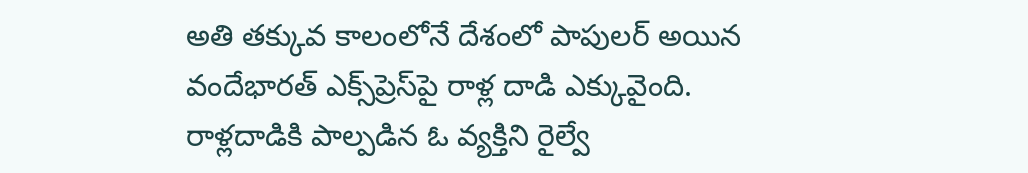అతి తక్కువ కాలంలోనే దేశంలో పాపులర్ అయిన వందేభారత్ ఎక్స్‌ప్రెస్‌పై రాళ్ల దాడి ఎక్కువైంది. రాళ్లదాడికి పాల్పడిన ఓ వ్యక్తిని రైల్వే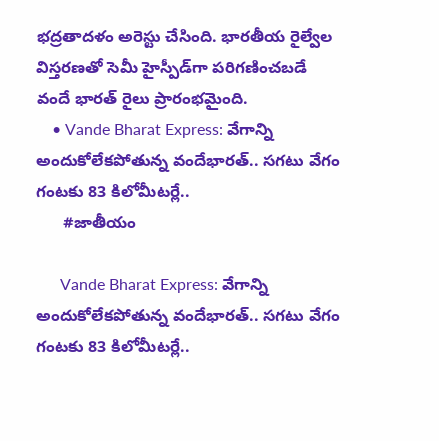భద్రతాదళం అరెస్టు చేసింది. భారతీయ రైల్వేల విస్తరణతో సెమీ హైస్పీడ్‌గా పరిగణించబడే వందే భారత్ రైలు ప్రారంభమైంది.
    • Vande Bharat Express: వేగాన్ని అందుకోలేకపోతున్న వందేభారత్.. సగటు వేగం గంటకు 83 కిలోమీటర్లే..
      #జాతీయం

      Vande Bharat Express: వేగాన్ని అందుకోలేకపోతున్న వందేభారత్.. సగటు వేగం గంటకు 83 కిలోమీటర్లే..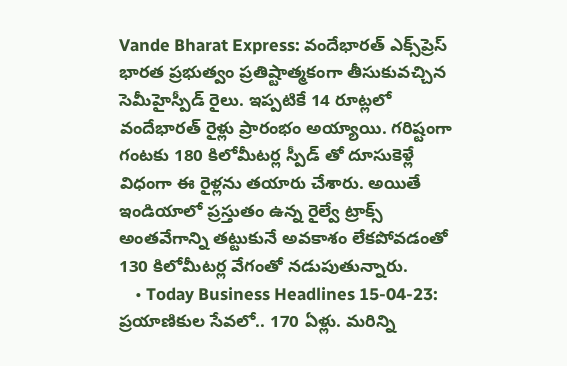Vande Bharat Express: వందేభారత్ ఎక్స్‌ప్రెస్ భారత ప్రభుత్వం ప్రతిష్టాత్మకంగా తీసుకువచ్చిన సెమీహైస్పీడ్ రైలు. ఇప్పటికే 14 రూట్లలో వందేభారత్ రైళ్లు ప్రారంభం అయ్యాయి. గరిష్టంగా గంటకు 180 కిలోమీటర్ల స్పీడ్ తో దూసుకెళ్లే విధంగా ఈ రైళ్లను తయారు చేశారు. అయితే ఇండియాలో ప్రస్తుతం ఉన్న రైల్వే ట్రాక్స్ అంతవేగాన్ని తట్టుకునే అవకాశం లేకపోవడంతో 130 కిలోమీటర్ల వేగంతో నడుపుతున్నారు.
    • Today Business Headlines 15-04-23: ప్రయాణికుల సేవలో.. 170 ఏళ్లు. మరిన్ని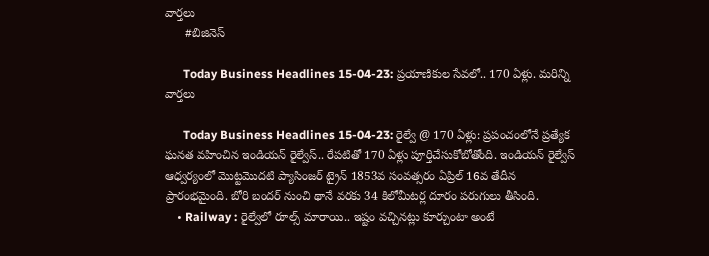వార్తలు
      #బిజినెస్‌

      Today Business Headlines 15-04-23: ప్రయాణికుల సేవలో.. 170 ఏళ్లు. మరిన్ని వార్తలు

      Today Business Headlines 15-04-23: రైల్వే @ 170 ఏళ్లు: ప్రపంచంలోనే ప్రత్యేక ఘనత వహించిన ఇండియన్ రైల్వేస్.. రేపటితో 170 ఏళ్లు పూర్తిచేసుకోబోతోంది. ఇండియన్ రైల్వేస్ ఆధ్వర్యంలో మొట్టమొదటి ప్యాసింజర్ ట్రైన్ 1853వ సంవత్సరం ఏప్రిల్ 16వ తేదీన ప్రారంభమైంది. బోరి బందర్ నుంచి థానే వరకు 34 కిలోమీటర్ల దూరం పరుగులు తీసింది.
    • Railway : రైల్వేలో రూల్స్ మారాయి.. ఇష్టం వచ్చినట్లు కూర్చుంటా అంటే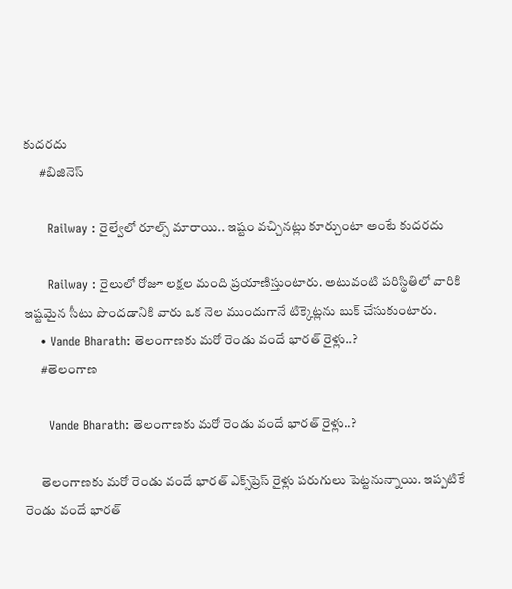కుదరదు
      #బిజినెస్‌

      Railway : రైల్వేలో రూల్స్ మారాయి.. ఇష్టం వచ్చినట్లు కూర్చుంటా అంటే కుదరదు

      Railway : రైలులో రోజూ లక్షల మంది ప్రయాణిస్తుంటారు. అటువంటి పరిస్థితిలో వారికి ఇష్టమైన సీటు పొందడానికి వారు ఒక నెల ముందుగానే టిక్కెట్లను బుక్ చేసుకుంటారు.
    • Vande Bharath: తెలంగాణకు మరో రెండు వందే భారత్ రైళ్లు..?
      #తెలంగాణ

      Vande Bharath: తెలంగాణకు మరో రెండు వందే భారత్ రైళ్లు..?

      తెలంగాణకు మరో రెండు వందే భారత్ ఎక్స్‌ప్రెస్ రైళ్లు పరుగులు పెట్టనున్నాయి. ఇప్పటికే రెండు వందే భారత్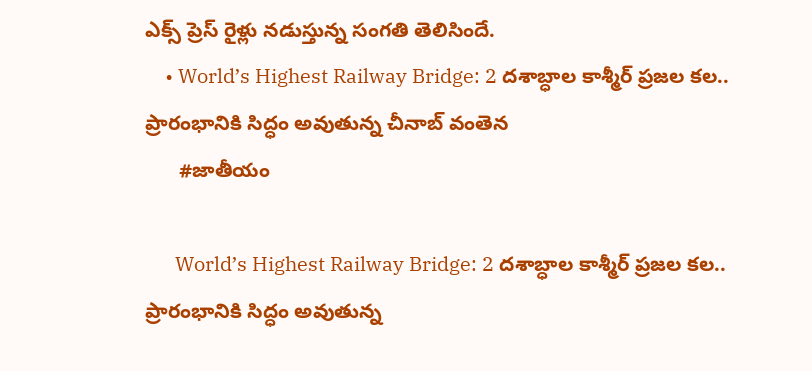ఎక్స్ ప్రెస్ రైళ్లు నడుస్తున్న సంగతి తెలిసిందే.
    • World’s Highest Railway Bridge: 2 దశాబ్ధాల కాశ్మీర్ ప్రజల కల.. ప్రారంభానికి సిద్ధం అవుతున్న చీనాబ్ వంతెన
      #జాతీయం

      World’s Highest Railway Bridge: 2 దశాబ్ధాల కాశ్మీర్ ప్రజల కల.. ప్రారంభానికి సిద్ధం అవుతున్న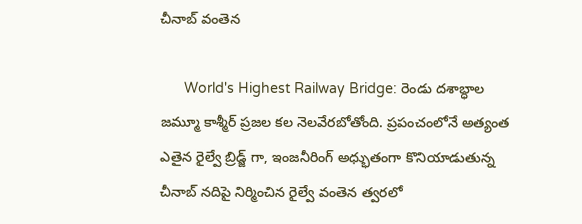చీనాబ్ వంతెన

      World's Highest Railway Bridge: రెండు దశాబ్ధాల జమ్మూ కాశ్మీర్ ప్రజల కల నెలవేరబోతోంది. ప్రపంచంలోనే అత్యంత ఎతైన రైల్వే బ్రిడ్జ్ గా, ఇంజనీరింగ్ అధ్భుతంగా కొనియాడుతున్న చీనాబ్ నదిపై నిర్మించిన రైల్వే వంతెన త్వరలో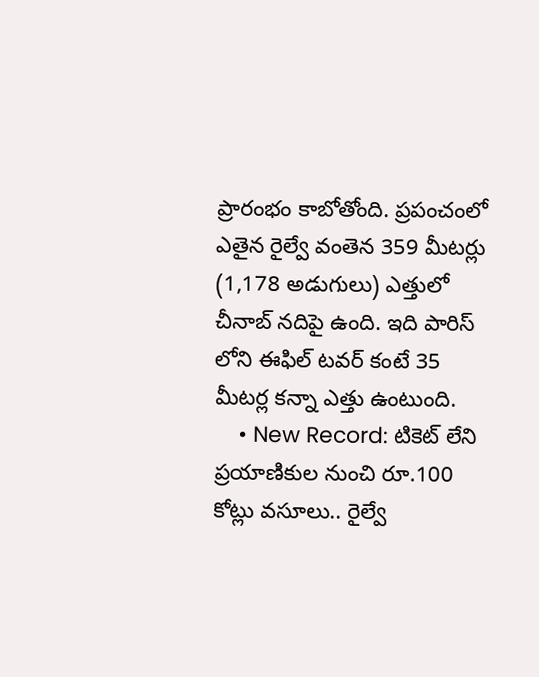ప్రారంభం కాబోతోంది. ప్రపంచంలో ఎతైన రైల్వే వంతెన 359 మీటర్లు (1,178 అడుగులు) ఎత్తులో చీనాబ్ నదిపై ఉంది. ఇది పారిస్ లోని ఈఫిల్ టవర్ కంటే 35 మీటర్ల కన్నా ఎత్తు ఉంటుంది.
    • New Record: టికెట్ లేని ప్రయాణికుల నుంచి రూ.100 కోట్లు వసూలు.. రైల్వే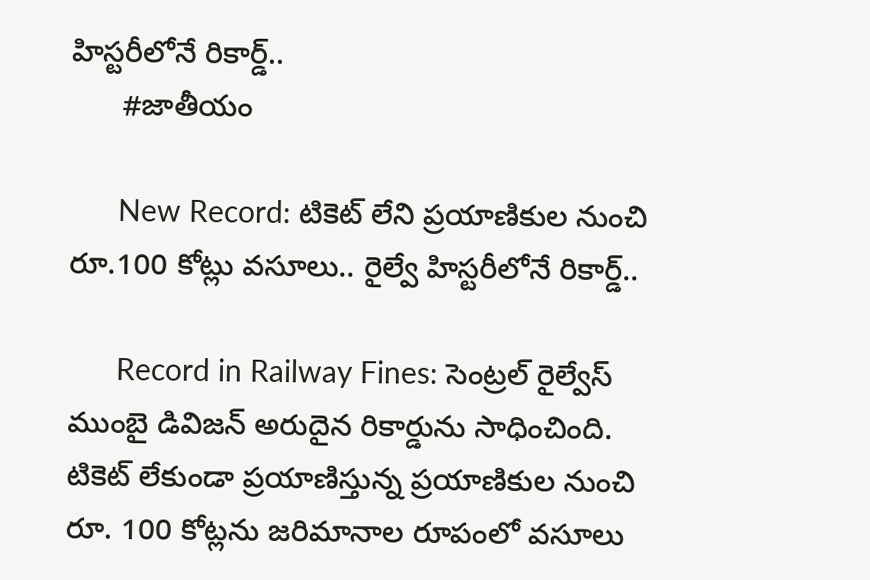హిస్టరీలోనే రికార్డ్..
      #జాతీయం

      New Record: టికెట్ లేని ప్రయాణికుల నుంచి రూ.100 కోట్లు వసూలు.. రైల్వే హిస్టరీలోనే రికార్డ్..

      Record in Railway Fines: సెంట్రల్ రైల్వేస్ ముంబై డివిజన్ అరుదైన రికార్డును సాధించింది. టికెట్ లేకుండా ప్రయాణిస్తున్న ప్రయాణికుల నుంచి రూ. 100 కోట్లను జరిమానాల రూపంలో వసూలు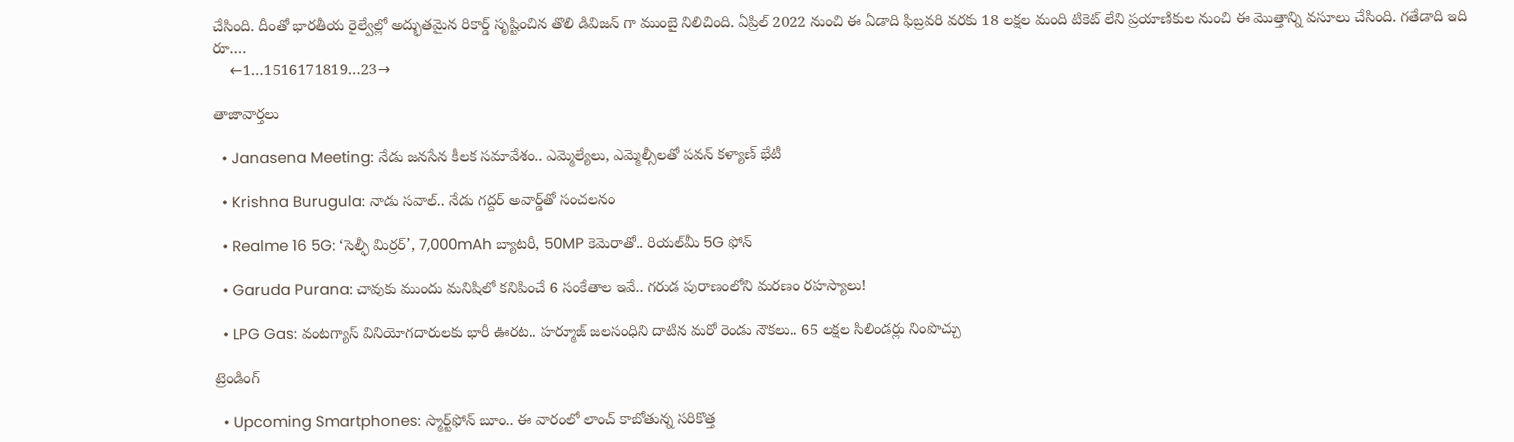చేసింది. దీంతో భారతీయ రైల్వేల్లో అద్భుతమైన రికార్డ్ సృష్టించిన తొలి డివిజన్ గా ముంబై నిలిచింది. ఏప్రిల్ 2022 నుంచి ఈ ఏడాది ఫిబ్రవరి వరకు 18 లక్షల మంది టికెట్ లేని ప్రయాణికుల నుంచి ఈ మొత్తాన్ని వసూలు చేసింది. గతేడాది ఇది రూ.…
    ←1…1516171819…23→

తాజావార్తలు

  • Janasena Meeting: నేడు జనసేన కీలక సమావేశం.. ఎమ్మెల్యేలు, ఎమ్మెల్సీలతో పవన్ కళ్యాణ్ భేటీ

  • Krishna Burugula: నాడు సవాల్.. నేడు గద్దర్ అవార్డ్‌తో సంచలనం

  • Realme 16 5G: ‘సెల్ఫీ మిర్రర్’, 7,000mAh బ్యాటరీ, 50MP కెమెరాతో.. రియల్‌మీ 5G ఫోన్

  • Garuda Purana: చావుకు ముందు మనిషిలో కనిపించే 6 సంకేతాల ఇవే.. గరుడ పురాణంలోని మరణం రహస్యాలు!

  • LPG Gas: వంటగ్యాస్‌ వినియోగదారులకు భారీ ఊరట.. హర్మూజ్ జలసంధిని దాటిన మరో రెండు నౌకలు.. 65 లక్షల సిలిండర్లు నింపొచ్చు

ట్రెండింగ్‌

  • Upcoming Smartphones: స్మార్ట్‌ఫోన్ బూం.. ఈ వారంలో లాంచ్ కాబోతున్న సరికొత్త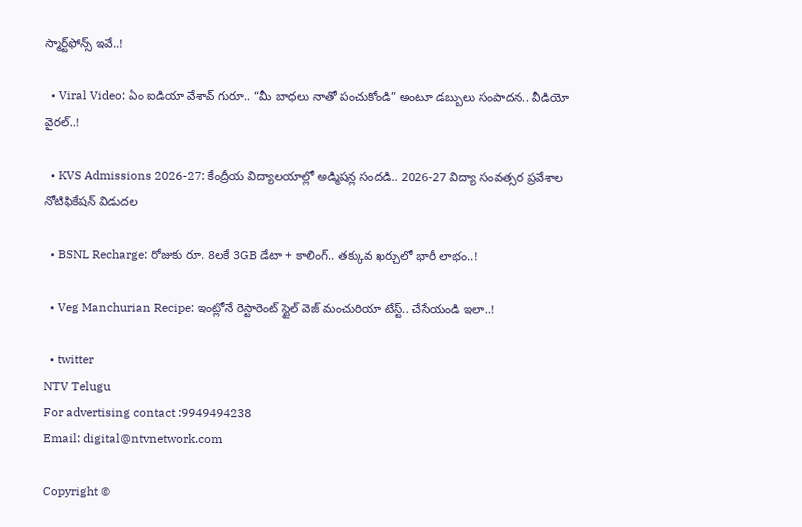స్మార్ట్‌ఫోన్స్ ఇవే..!

  • Viral Video: ఏం ఐడియా వేశావ్ గురూ.. “మీ బాధలు నాతో పంచుకోండి” అంటూ డబ్బులు సంపాదన.. వీడియో వైరల్..!

  • KVS Admissions 2026-27: కేంద్రీయ విద్యాలయాల్లో అడ్మిషన్ల సందడి.. 2026-27 విద్యా సంవత్సర ప్రవేశాల నోటిఫికేషన్ విడుదల

  • BSNL Recharge: రోజుకు రూ. 8లకే 3GB డేటా + కాలింగ్.. తక్కువ ఖర్చులో భారీ లాభం..!

  • Veg Manchurian Recipe: ఇంట్లోనే రెస్టారెంట్ స్టైల్ వెజ్ మంచురియా టేస్ట్.. చేసేయండి ఇలా..!

  • twitter
NTV Telugu
For advertising contact :9949494238
Email: digital@ntvnetwork.com

Copyright ©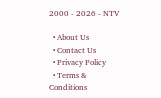2000 - 2026 - NTV

  • About Us
  • Contact Us
  • Privacy Policy
  • Terms & Conditions